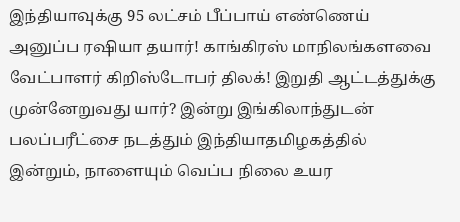இந்தியாவுக்கு 95 லட்சம் பீப்பாய் எண்ணெய் அனுப்ப ரஷியா தயார்! காங்கிரஸ் மாநிலங்களவை வேட்பாளர் கிறிஸ்டோபர் திலக்! இறுதி ஆட்டத்துக்கு முன்னேறுவது யார்? இன்று இங்கிலாந்துடன் பலப்பரீட்சை நடத்தும் இந்தியாதமிழகத்தில் இன்றும், நாளையும் வெப்ப நிலை உயர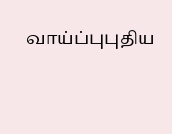வாய்ப்புபுதிய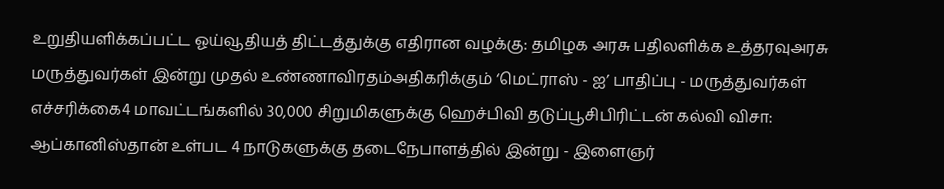உறுதியளிக்கப்பட்ட ஓய்வூதியத் திட்டத்துக்கு எதிரான வழக்கு: தமிழக அரசு பதிலளிக்க உத்தரவுஅரசு மருத்துவர்கள் இன்று முதல் உண்ணாவிரதம்அதிகரிக்கும் ‘மெட்ராஸ் - ஐ’ பாதிப்பு - மருத்துவர்கள் எச்சரிக்கை4 மாவட்டங்களில் 30,000 சிறுமிகளுக்கு ஹெச்பிவி தடுப்பூசிபிரிட்டன் கல்வி விசா: ஆப்கானிஸ்தான் உள்பட 4 நாடுகளுக்கு தடைநேபாளத்தில் இன்று - இளைஞர்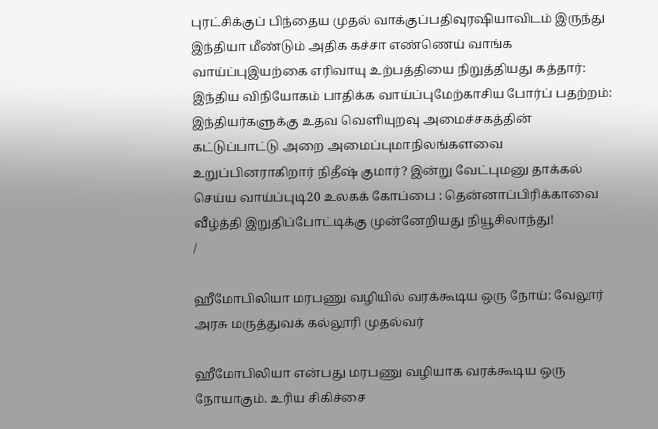புரட்சிக்குப் பிந்தைய முதல் வாக்குப்பதிவுரஷியாவிடம் இருந்து இந்தியா மீண்டும் அதிக கச்சா எண்ணெய் வாங்க வாய்ப்புஇயற்கை எரிவாயு உற்பத்தியை நிறுத்தியது கத்தார்: இந்திய விநியோகம் பாதிக்க வாய்ப்புமேற்காசிய போர்ப் பதற்றம்: இந்தியர்களுக்கு உதவ வெளியுறவு அமைச்சகத்தின் கட்டுப்பாட்டு அறை அமைப்புமாநிலங்களவை உறுப்பினராகிறார் நிதீஷ் குமார்? இன்று வேட்புமனு தாக்கல் செய்ய வாய்ப்புடி20 உலகக் கோப்பை : தென்னாப்பிரிக்காவை வீழ்த்தி இறுதிப்போட்டிக்கு முன்னேறியது நியூசிலாந்து!
/

ஹீமோபிலியா மரபணு வழியில் வரக்கூடிய ஒரு நோய்: வேலூர் அரசு மருத்துவக் கல்லூரி முதல்வர்

ஹீமோபிலியா என்பது மரபணு வழியாக வரக்கூடிய ஒரு நோயாகும். உரிய சிகிச்சை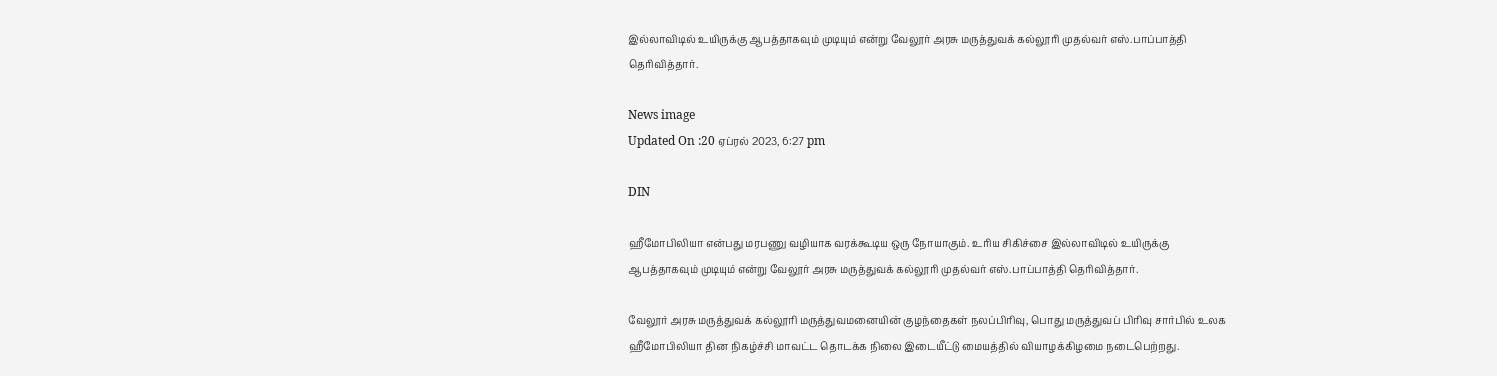இல்லாவிடில் உயிருக்கு ஆபத்தாகவும் முடியும் என்று வேலூர் அரசு மருத்துவக் கல்லூரி முதல்வர் எஸ்.பாப்பாத்தி தெரிவித்தார்.

News image
Updated On :20 ஏப்ரல் 2023, 6:27 pm

DIN

ஹீமோபிலியா என்பது மரபணு வழியாக வரக்கூடிய ஒரு நோயாகும். உரிய சிகிச்சை இல்லாவிடில் உயிருக்கு ஆபத்தாகவும் முடியும் என்று வேலூர் அரசு மருத்துவக் கல்லூரி முதல்வர் எஸ்.பாப்பாத்தி தெரிவித்தார்.

வேலூர் அரசு மருத்துவக் கல்லூரி மருத்துவமனையின் குழந்தைகள் நலப்பிரிவு, பொது மருத்துவப் பிரிவு சார்பில் உலக ஹீமோபிலியா தின நிகழ்ச்சி மாவட்ட தொடக்க நிலை இடையீட்டு மையத்தில் வியாழக்கிழமை நடைபெற்றது.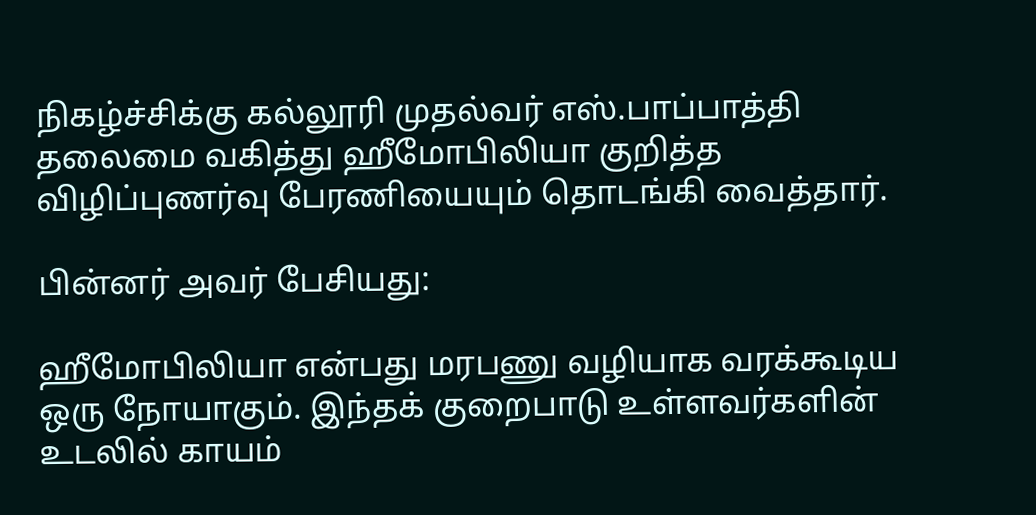நிகழ்ச்சிக்கு கல்லூரி முதல்வர் எஸ்.பாப்பாத்தி தலைமை வகித்து ஹீமோபிலியா குறித்த விழிப்புணர்வு பேரணியையும் தொடங்கி வைத்தார்.

பின்னர் அவர் பேசியது:

ஹீமோபிலியா என்பது மரபணு வழியாக வரக்கூடிய ஒரு நோயாகும். இந்தக் குறைபாடு உள்ளவர்களின் உடலில் காயம்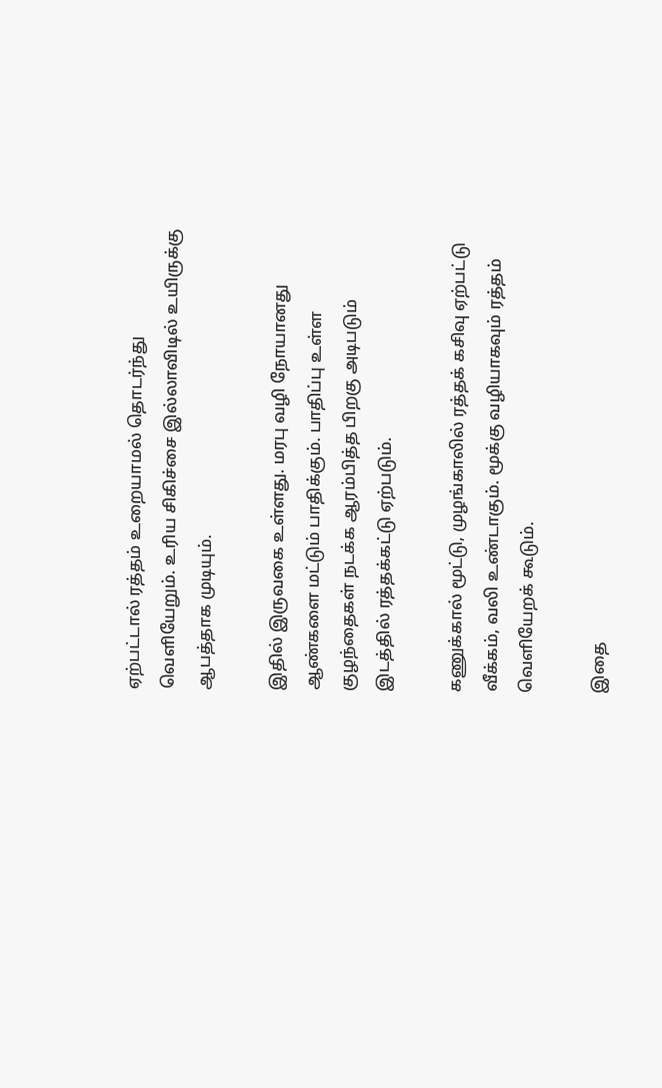ஏற்பட்டால் ரத்தம் உறையாமல் தொடர்ந்து வெளியேறும். உரிய சிகிச்சை இல்லாவிடில் உயிருக்கு ஆபத்தாக முடியும்.

இதில் இருவகை உள்ளது. மரபு வழி நோயானது ஆண்களை மட்டும் பாதிக்கும். பாதிப்பு உள்ள குழந்தைகள் நடக்க ஆரம்பித்த பிறகு அடிபடும் இடத்தில் ரத்தக்கட்டு ஏற்படும்.

கணுக்கால் மூட்டு, முழங்காலில் ரத்தக் கசிவு ஏற்பட்டு வீக்கம், வலி உண்டாகும். மூக்கு வழியாகவும் ரத்தம் வெளியேறக் கூடும்.

இதை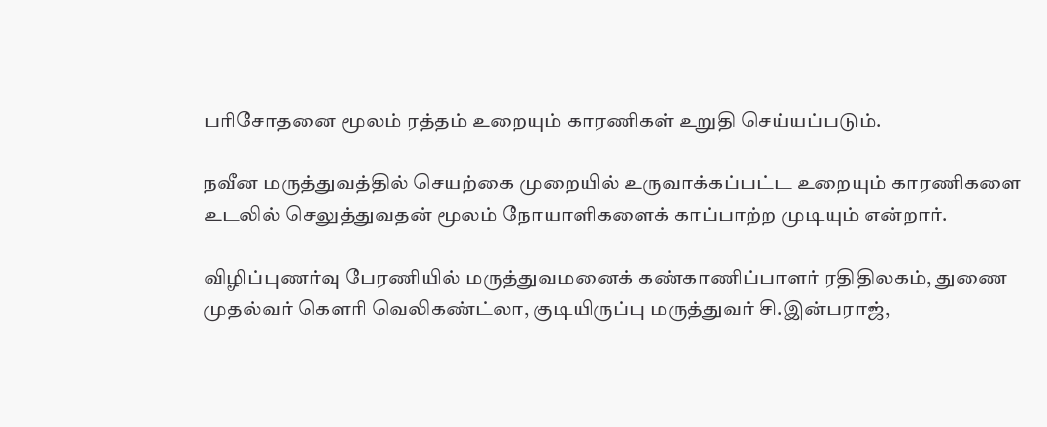பரிசோதனை மூலம் ரத்தம் உறையும் காரணிகள் உறுதி செய்யப்படும்.

நவீன மருத்துவத்தில் செயற்கை முறையில் உருவாக்கப்பட்ட உறையும் காரணிகளை உடலில் செலுத்துவதன் மூலம் நோயாளிகளைக் காப்பாற்ற முடியும் என்றார்.

விழிப்புணர்வு பேரணியில் மருத்துவமனைக் கண்காணிப்பாளர் ரதிதிலகம், துணை முதல்வர் கெளரி வெலிகண்ட்லா, குடியிருப்பு மருத்துவர் சி.இன்பராஜ்,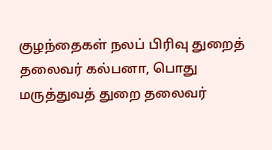குழந்தைகள் நலப் பிரிவு துறைத் தலைவர் கல்பனா, பொது மருத்துவத் துறை தலைவர்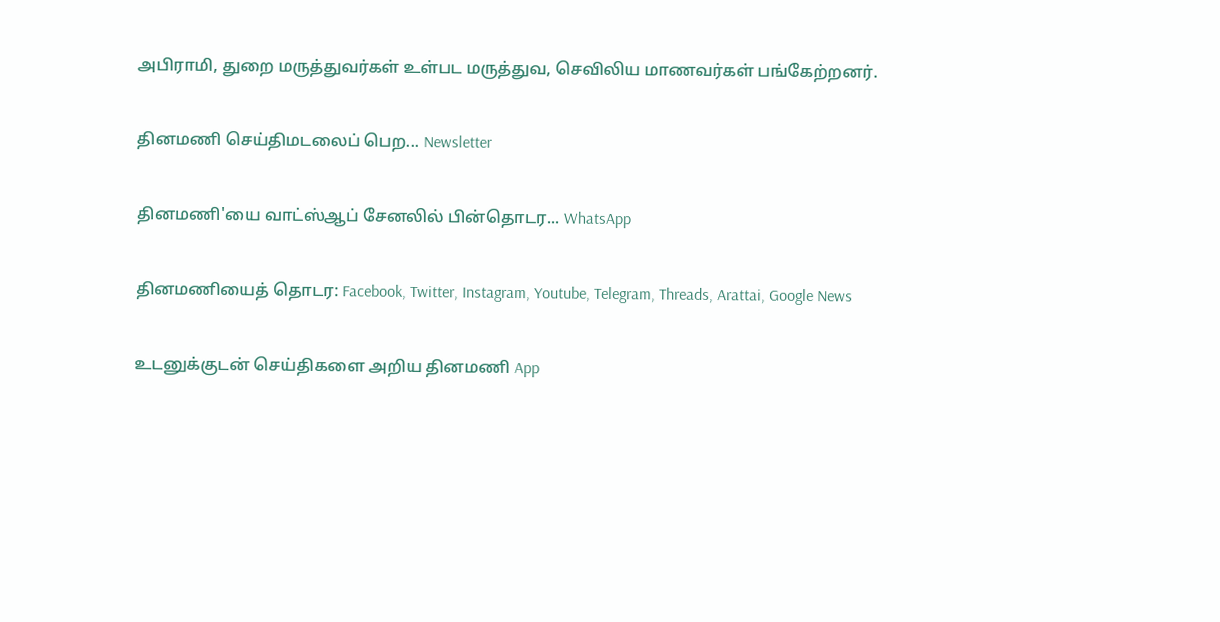அபிராமி, துறை மருத்துவர்கள் உள்பட மருத்துவ, செவிலிய மாணவர்கள் பங்கேற்றனர்.

தினமணி செய்திமடலைப் பெற... Newsletter

தினமணி'யை வாட்ஸ்ஆப் சேனலில் பின்தொடர... WhatsApp

தினமணியைத் தொடர: Facebook, Twitter, Instagram, Youtube, Telegram, Threads, Arattai, Google News

உடனுக்குடன் செய்திகளை அறிய தினமணி App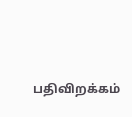பதிவிறக்கம்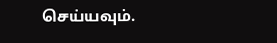செய்யவும்.